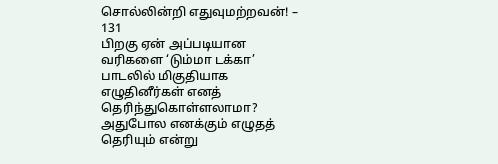சொல்லின்றி எதுவுமற்றவன்! – 131
பிறகு ஏன் அப்படியான வரிகளை ‘டும்மா டக்கா’ பாடலில் மிகுதியாக எழுதினீர்கள் எனத் தெரிந்துகொள்ளலாமா?
அதுபோல எனக்கும் எழுதத் தெரியும் என்று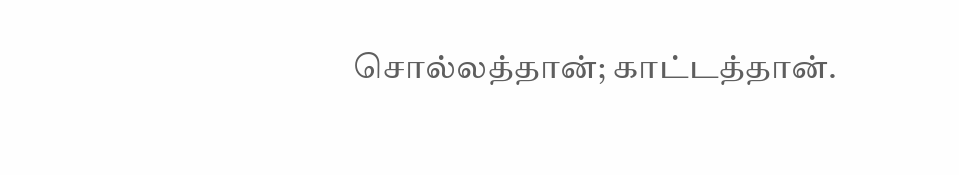சொல்லத்தான்; காட்டத்தான்.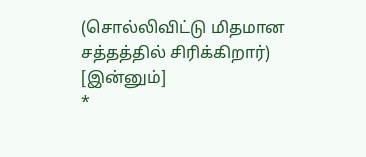(சொல்லிவிட்டு மிதமான சத்தத்தில் சிரிக்கிறார்)
[இன்னும்]
*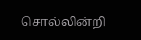சொல்லின்றி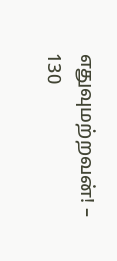எதுவுமற்றவன்! – 130